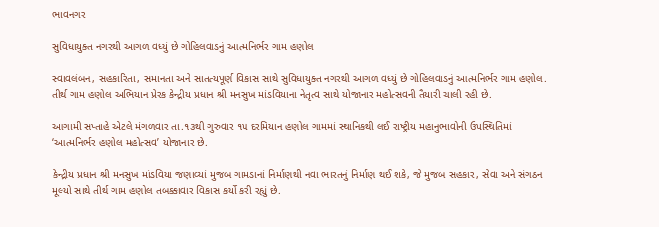ભાવનગર

સુવિધાયુક્ત નગરથી આગળ વધ્યું છે ગોહિલવાડનું આત્મનિર્ભર ગામ હણોલ

સ્વાવલંબન, સહકારિતા, સમાનતા અને સાતત્યપૂર્ણ વિકાસ સાથે સુવિધાયુક્ત નગરથી આગળ વધ્યું છે ગોહિલવાડનું આત્મનિર્ભર ગામ હણોલ. તીર્થ ગામ હણોલ અભિયાન પ્રેરક કેન્દ્રીય પ્રધાન શ્રી મનસુખ માંડવિયાના નેતૃત્વ સાથે યોજાનાર મહોત્સવની તૈયારી ચાલી રહી છે.

આગામી સપ્તાહે એટલે મંગળવાર તા.૧૩થી ગુરુવાર ૧૫ દરમિયાન હણોલ ગામમાં સ્થાનિકથી લઈ રાષ્ટ્રીય મહાનુભાવોની ઉપસ્થિતિમાં ‘આત્મનિર્ભર હણોલ મહોત્સવ’ યોજાનાર છે.

કેન્દ્રીય પ્રધાન શ્રી મનસુખ માંડવિયા જણાવ્યાં મુજબ ગામડાનાં નિર્માણથી નવા ભારતનું નિર્માણ થઈ શકે, જે મુજબ સહકાર, સેવા અને સંગઠન મૂલ્યો સાથે તીર્થ ગામ હણોલ તબક્કાવાર વિકાસ કર્યો કરી રહ્યું છે.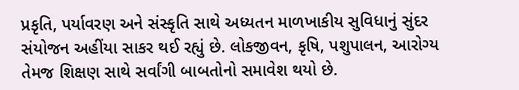પ્રકૃતિ, પર્યાવરણ અને સંસ્કૃતિ સાથે અધ્યતન માળખાકીય સુવિધાનું સુંદર સંયોજન અહીંયા સાકર થઈ રહ્યું છે. લોકજીવન, કૃષિ, પશુપાલન, આરોગ્ય તેમજ શિક્ષણ સાથે સર્વાંગી બાબતોનો સમાવેશ થયો છે.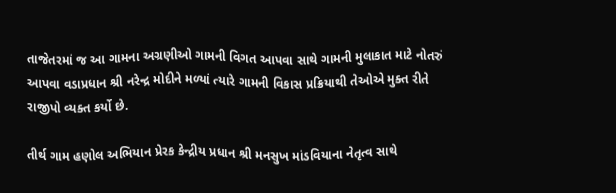તાજેતરમાં જ આ ગામના અગ્રણીઓ ગામની વિગત આપવા સાથે ગામની મુલાકાત માટે નોતરું આપવા વડાપ્રધાન શ્રી નરેન્દ્ર મોદીને મળ્યાં ત્યારે ગામની વિકાસ પ્રક્રિયાથી તેઓએ મુક્ત રીતે રાજીપો વ્યક્ત કર્યો છે.

તીર્થ ગામ હણોલ અભિયાન પ્રેરક કેન્દ્રીય પ્રધાન શ્રી મનસુખ માંડવિયાના નેતૃત્વ સાથે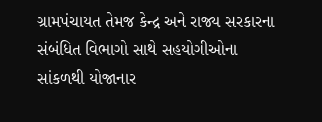ગ્રામપંચાયત તેમજ કેન્દ્ર અને રાજ્ય સરકારના સંબંધિત વિભાગો સાથે સહયોગીઓના સાંકળથી યોજાનાર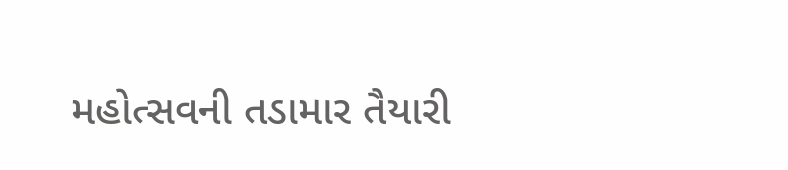મહોત્સવની તડામાર તૈયારી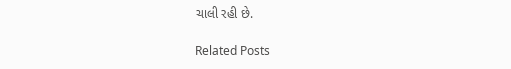ચાલી રહી છે.

Related Posts